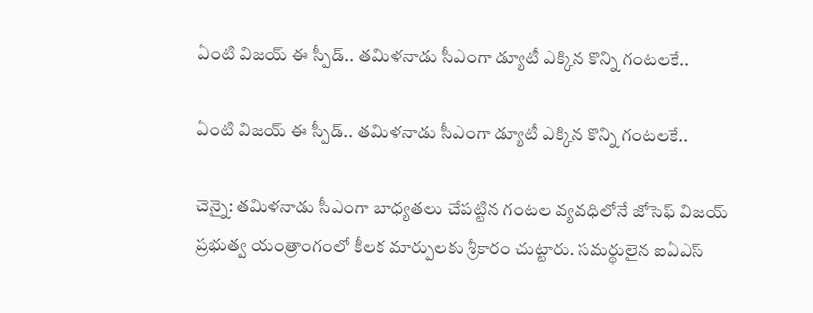ఏంటి విజయ్ ఈ స్పీడ్.. తమిళనాడు సీఎంగా డ్యూటీ ఎక్కిన కొన్ని గంటలకే..

ఏంటి విజయ్ ఈ స్పీడ్.. తమిళనాడు సీఎంగా డ్యూటీ ఎక్కిన కొన్ని గంటలకే..

చెన్నై: తమిళనాడు సీఎంగా బాధ్యతలు చేపట్టిన గంటల వ్యవధిలోనే జోసెఫ్ విజయ్ ప్రభుత్వ యంత్రాంగంలో కీలక మార్పులకు శ్రీకారం చుట్టారు. సమర్థులైన ఐఏఎస్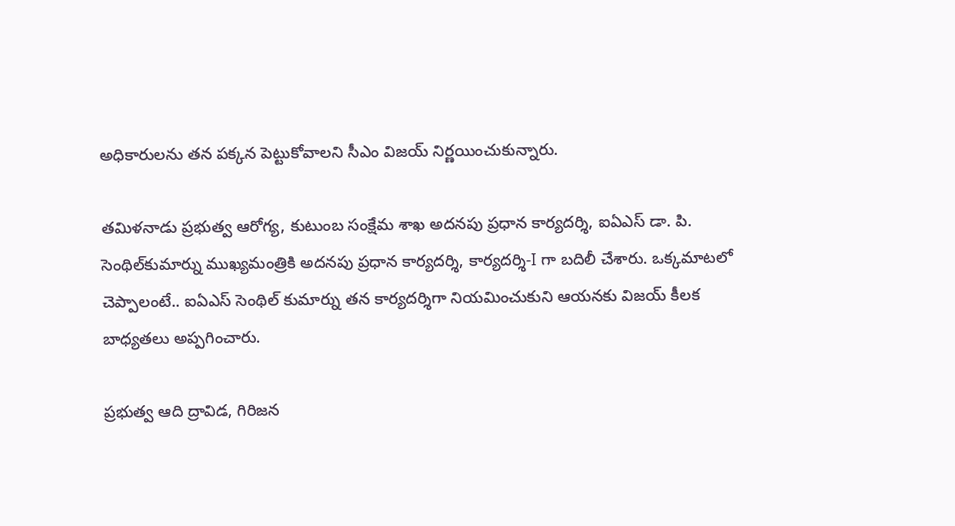అధికారులను తన పక్కన పెట్టుకోవాలని సీఎం విజయ్ నిర్ణయించుకున్నారు.

తమిళనాడు ప్రభుత్వ ఆరోగ్య, కుటుంబ సంక్షేమ శాఖ అదనపు ప్రధాన కార్యదర్శి, ఐఏఎస్ డా. పి. సెంథిల్‌కుమార్ను ముఖ్యమంత్రికి అదనపు ప్రధాన కార్యదర్శి, కార్యదర్శి-I గా బదిలీ చేశారు. ఒక్కమాటలో చెప్పాలంటే.. ఐఏఎస్ సెంథిల్ కుమార్ను తన కార్యదర్శిగా నియమించుకుని ఆయనకు విజయ్ కీలక బాధ్యతలు అప్పగించారు.

ప్రభుత్వ ఆది ద్రావిడ, గిరిజన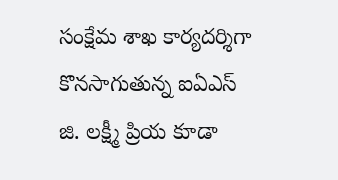సంక్షేమ శాఖ కార్యదర్శిగా కొనసాగుతున్న ఐఏఎస్ జి. లక్ష్మీ ప్రియ కూడా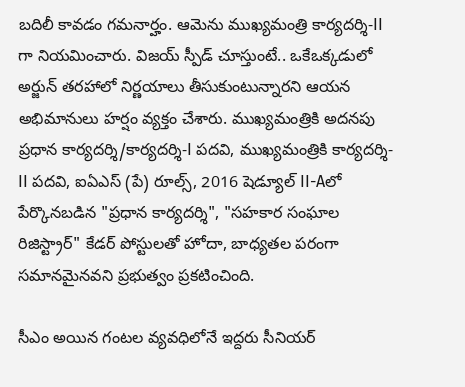బదిలీ కావడం గమనార్హం. ఆమెను ముఖ్యమంత్రి కార్యదర్శి-II గా నియమించారు. విజయ్ స్పీడ్ చూస్తుంటే.. ఒకేఒక్కడులో అర్జున్ తరహాలో నిర్ణయాలు తీసుకుంటున్నారని ఆయన అభిమానులు హర్షం వ్యక్తం చేశారు. ముఖ్యమంత్రికి అదనపు ప్రధాన కార్యదర్శి/కార్యదర్శి-I పదవి, ముఖ్యమంత్రికి కార్యదర్శి-II పదవి, ఐఏఎస్ (పే) రూల్స్, 2016 షెడ్యూల్ II-Aలో పేర్కొనబడిన "ప్రధాన కార్యదర్శి", "సహకార సంఘాల రిజిస్ట్రార్" కేడర్ పోస్టులతో హోదా, బాధ్యతల పరంగా సమానమైనవని ప్రభుత్వం ప్రకటించింది.

సీఎం అయిన గంటల వ్యవధిలోనే ఇద్దరు సీనియర్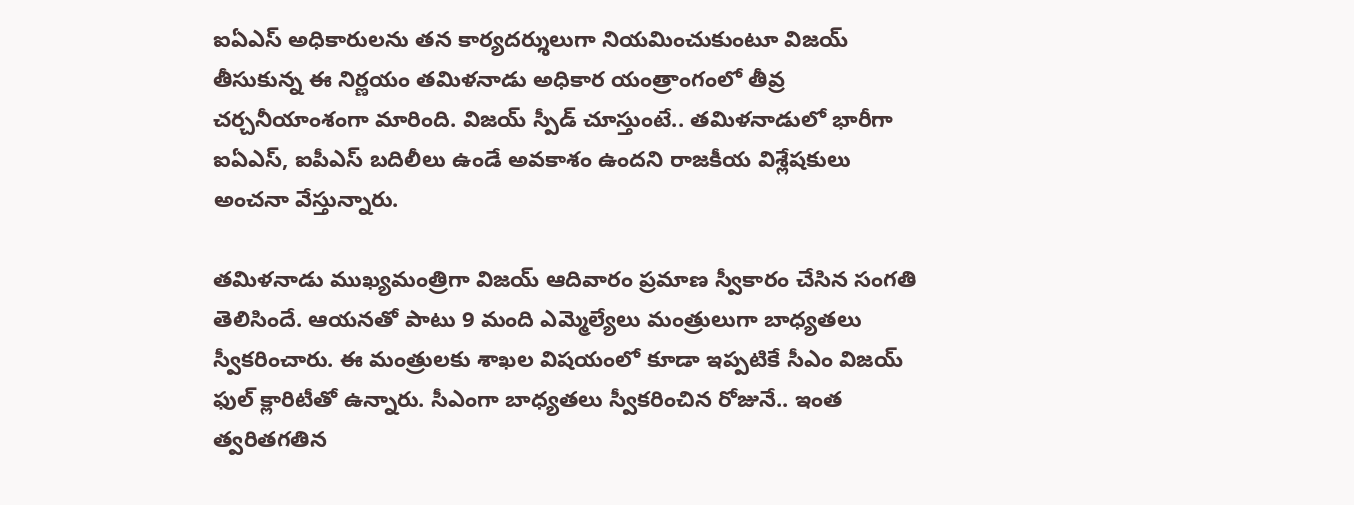ఐఏఎస్ అధికారులను తన కార్యదర్శులుగా నియమించుకుంటూ విజయ్ తీసుకున్న ఈ నిర్ణయం తమిళనాడు అధికార యంత్రాంగంలో తీవ్ర చర్చనీయాంశంగా మారింది. విజయ్ స్పీడ్ చూస్తుంటే.. తమిళనాడులో భారీగా ఐఏఎస్, ఐపీఎస్ బదిలీలు ఉండే అవకాశం ఉందని రాజకీయ విశ్లేషకులు అంచనా వేస్తున్నారు.

తమిళనాడు ముఖ్యమంత్రిగా విజయ్ ఆదివారం ప్రమాణ స్వీకారం చేసిన సంగతి తెలిసిందే. ఆయనతో పాటు 9 మంది ఎమ్మెల్యేలు మంత్రులుగా బాధ్యతలు స్వీకరించారు. ఈ మంత్రులకు శాఖల విషయంలో కూడా ఇప్పటికే సీఎం విజయ్ ఫుల్ క్లారిటీతో ఉన్నారు. సీఎంగా బాధ్యతలు స్వీకరించిన రోజునే.. ఇంత త్వరితగతిన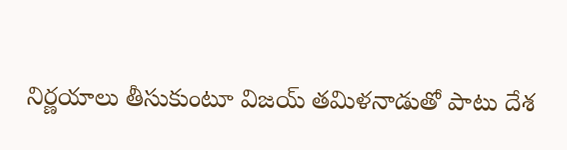నిర్ణయాలు తీసుకుంటూ విజయ్ తమిళనాడుతో పాటు దేశ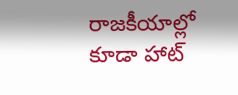రాజకీయాల్లో కూడా హాట్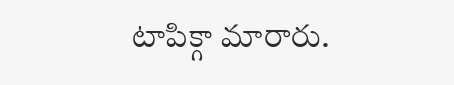టాపిక్గా మారారు.